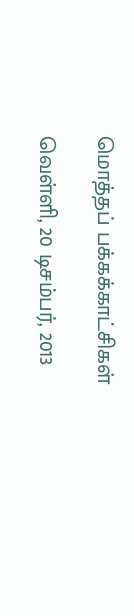மொத்தப் பக்கக்காட்சிகள்

வெள்ளி, 20 டிசம்பர், 2013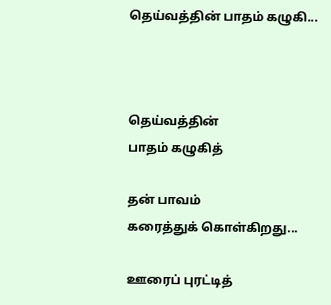தெய்வத்தின் பாதம் கழுகி...



தெய்வத்தின்
பாதம் கழுகித்

தன் பாவம்
கரைத்துக் கொள்கிறது...

ஊரைப் புரட்டித்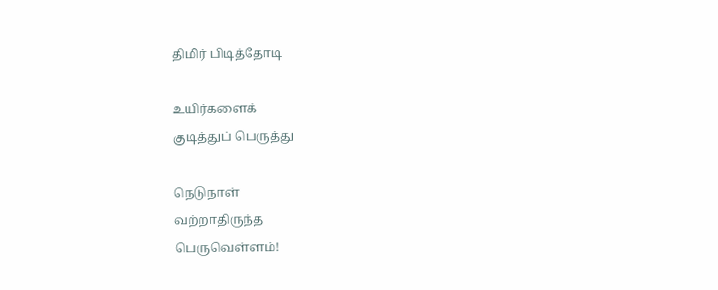திமிர் பிடித்தோடி

உயிர்களைக்
குடித்துப் பெருத்து

நெடுநாள்
வற்றாதிருந்த
பெருவெள்ளம்!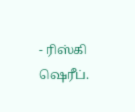- ரிஸ்கி ஷெரீப்.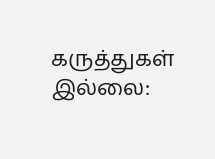கருத்துகள் இல்லை: